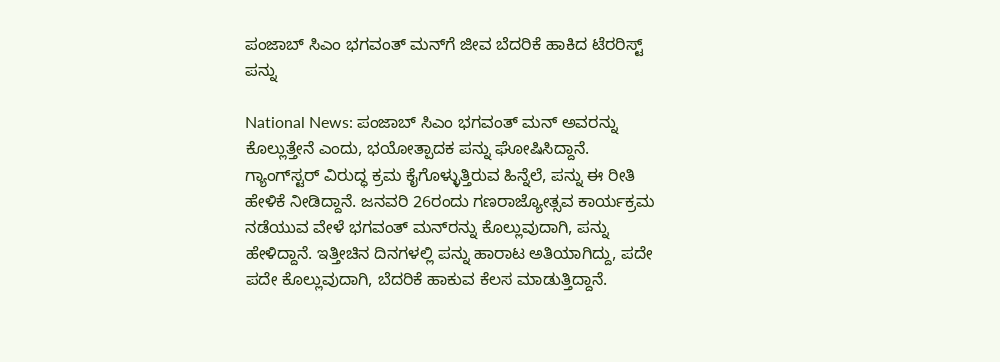ಪಂಜಾಬ್ ಸಿಎಂ ಭಗವಂತ್ ಮನ್‌ಗೆ ಜೀವ ಬೆದರಿಕೆ ಹಾಕಿದ ಟೆರರಿಸ್ಟ್ ಪನ್ನು

National News: ಪಂಜಾಬ್ ಸಿಎಂ ಭಗವಂತ್ ಮನ್ ಅವರನ್ನು ಕೊಲ್ಲುತ್ತೇನೆ ಎಂದು, ಭಯೋತ್ಪಾದಕ ಪನ್ನು ಘೋಷಿಸಿದ್ದಾನೆ. ಗ್ಯಾಂಗ್‌ಸ್ಟರ್ ವಿರುದ್ಧ ಕ್ರಮ ಕೈಗೊಳ್ಳುತ್ತಿರುವ ಹಿನ್ನೆಲೆ, ಪನ್ನು ಈ ರೀತಿ ಹೇಳಿಕೆ ನೀಡಿದ್ದಾನೆ. ಜನವರಿ 26ರಂದು ಗಣರಾಜ್ಯೋತ್ಸವ ಕಾರ್ಯಕ್ರಮ ನಡೆಯುವ ವೇಳೆ ಭಗವಂತ್ ಮನ್‌ರನ್ನು ಕೊಲ್ಲುವುದಾಗಿ, ಪನ್ನು ಹೇಳಿದ್ದಾನೆ. ಇತ್ತೀಚಿನ ದಿನಗಳಲ್ಲಿ ಪನ್ನು ಹಾರಾಟ ಅತಿಯಾಗಿದ್ದು, ಪದೇ ಪದೇ ಕೊಲ್ಲುವುದಾಗಿ, ಬೆದರಿಕೆ ಹಾಕುವ ಕೆಲಸ ಮಾಡುತ್ತಿದ್ದಾನೆ.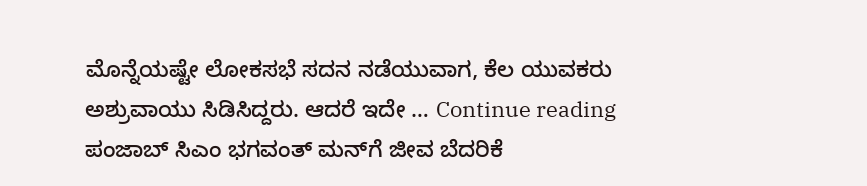ಮೊನ್ನೆಯಷ್ಟೇ ಲೋಕಸಭೆ ಸದನ ನಡೆಯುವಾಗ, ಕೆಲ ಯುವಕರು ಅಶ್ರುವಾಯು ಸಿಡಿಸಿದ್ದರು. ಆದರೆ ಇದೇ … Continue reading ಪಂಜಾಬ್ ಸಿಎಂ ಭಗವಂತ್ ಮನ್‌ಗೆ ಜೀವ ಬೆದರಿಕೆ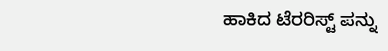ಹಾಕಿದ ಟೆರರಿಸ್ಟ್ ಪನ್ನು